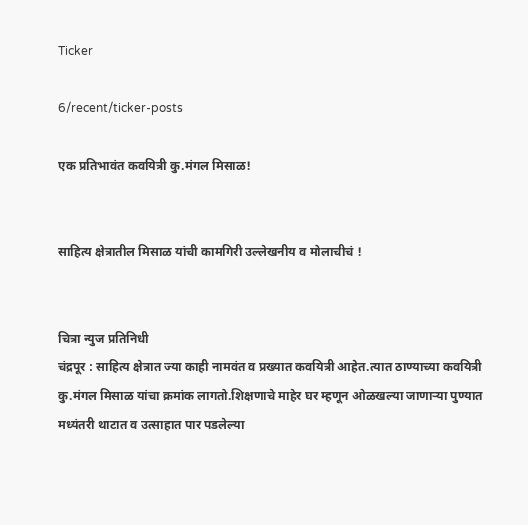Ticker

6/recent/ticker-posts

एक प्रतिभावंत कवयित्री कु.मंगल मिसाळ!


साहित्य क्षेत्रातील मिसाळ यांची कामगिरी उल्लेखनीय व मोलाचीचं !


चित्रा न्युज प्रतिनिधी
चंद्रपूर : साहित्य क्षेत्रात ज्या काही नामवंत व प्रख्यात कवयित्री आहेत.त्यात ठाण्याच्या कवयित्री कु.मंगल मिसाळ यांचा क्रमांक लागतो.शिक्षणाचे माहेर घर म्हणून ओळखल्या जाणाऱ्या पुण्यात मध्यंतरी थाटात व उत्साहात पार पडलेल्या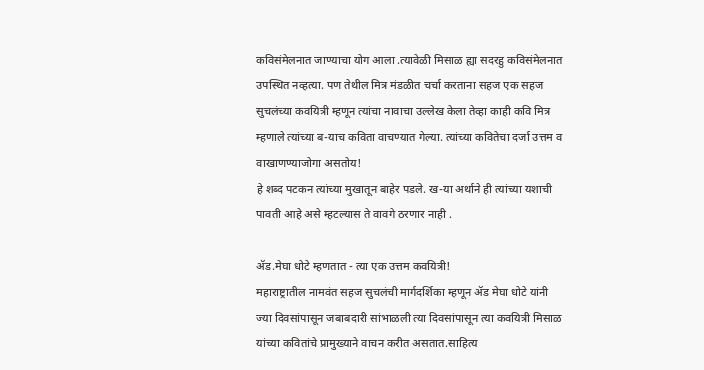कविसंमेलनात जाण्याचा योग आला .त्यावेळी मिसाळ ह्या सदरहु कविसंमेलनात उपस्थित नव्हत्या. पण तेथील मित्र मंडळीत चर्चा करताना सहज एक सहज सुचलंच्या कवयित्री म्हणून त्यांचा नावाचा उल्लेख केला तेव्हा काही कवि मित्र म्हणाले त्यांच्या ब-याच कविता वाचण्यात गेल्या. त्यांच्या कवितेचा दर्जा उत्तम व वाखाणण्याजोगा असतोय!
हे शब्द पटकन त्यांच्या मुखातून बाहेर पडले. ख-या अर्थाने ही त्यांच्या यशाची पावती आहे असे म्हटल्यास ते वावगे ठरणार नाही .

ॲड.मेघा धोटे म्हणतात - त्या एक उत्तम कवयित्री!
महाराष्ट्रातील नामवंत सहज सुचलंची मार्गदर्शिका म्हणून ॲड मेघा धोटे यांनी ज्या दिवसांपासून जबाबदारी सांभाळली त्या दिवसांपासून त्या कवयित्री मिसाळ यांच्या कवितांचे प्रामुख्याने वाचन करीत असतात.साहित्य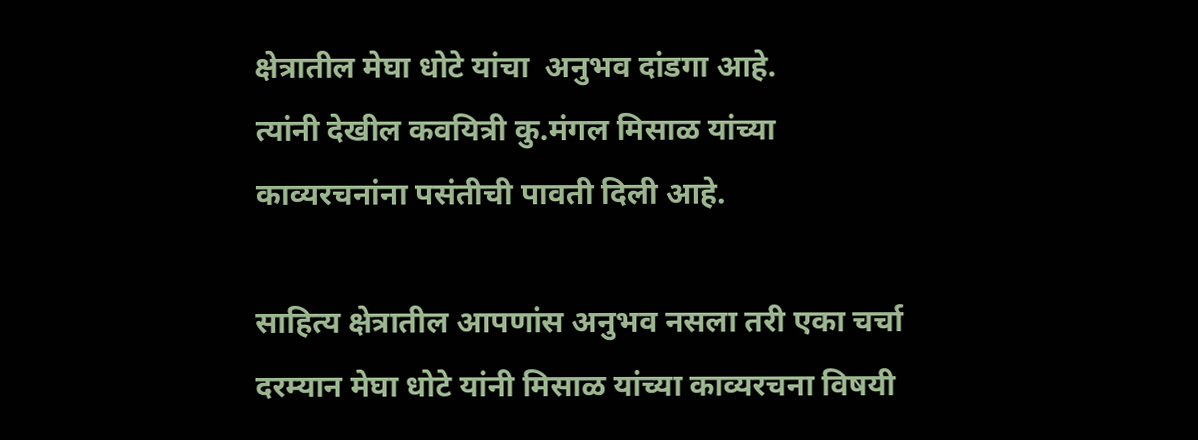क्षेत्रातील मेघा धोटे यांचा  अनुभव दांडगा आहे.
त्यांनी देखील कवयित्री कु.मंगल मिसाळ यांच्या काव्यरचनांना पसंतीची पावती दिली आहे.

साहित्य क्षेत्रातील आपणांस अनुभव नसला तरी एका चर्चा दरम्यान मेघा धोटे यांनी मिसाळ यांच्या काव्यरचना विषयी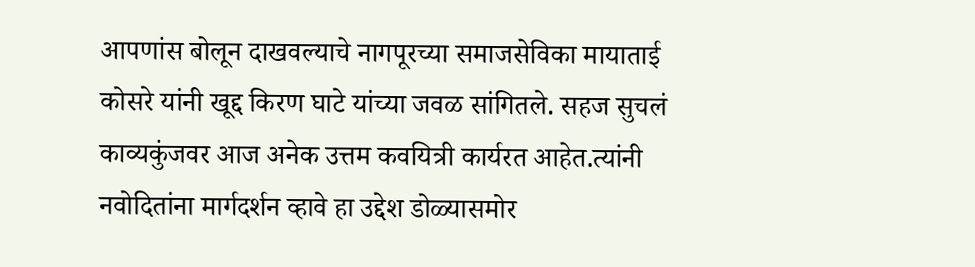आपणांस बोलून दाखवल्याचे नागपूरच्या समाजसेविका मायाताई कोसरे यांनी खूद्द किरण घाटे यांच्या जवळ सांगितले. सहज सुचलं काव्यकुंजवर आज अनेक उत्तम कवयित्री कार्यरत आहेत.त्यांनी नवोदितांना मार्गदर्शन व्हावे हा उद्देश डोळ्यासमोर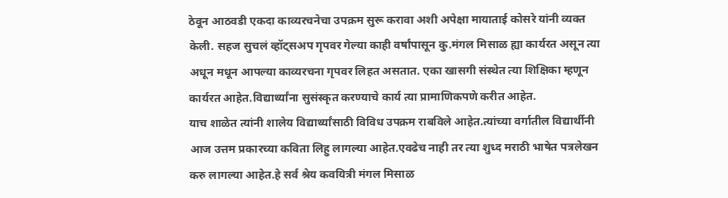ठेवून आठवडी एकदा काव्यरचनेचा उपक्रम सुरू करावा अशी अपेक्षा मायाताई कोसरे यांनी व्यक्त केली. सहज सुचलं व्हॉट्सअप गृपवर गेल्या काही वर्षांपासून कु.मंगल मिसाळ ह्या कार्यरत असून त्या अधून मधून आपल्या काव्यरचना गृपवर लिहत असतात. एका खासगी संस्थेत त्या शिक्षिका म्हणून कार्यरत आहेत.विद्यार्थ्यांना सुसंस्कृत करण्याचे कार्य त्या प्रामाणिकपणे करीत आहेत.
याच शाळेत त्यांनी शालेय विद्यार्थ्यांसाठी विविध उपक्रम राबविले आहेत.त्यांच्या वर्गातील विद्यार्थीनी आज उत्तम प्रकारच्या कविता लिहु लागल्या आहेत.एवढेच नाही तर त्या शुध्द मराठी भाषेत पत्रलेखन करु लागल्या आहेत.हे सर्व श्रेय कवयित्री मंगल मिसाळ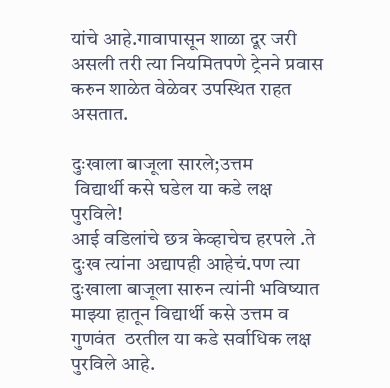यांचे आहे.गावापासून शाळा दूर जरी असली तरी त्या नियमितपणे ट्रेनने प्रवास करुन शाळेत वेळेवर उपस्थित राहत असतात.

दुःखाला बाजूला सारले;उत्तम
 विद्यार्थी कसे घडेल या कडे लक्ष पुरविले!
आई वडिलांचे छत्र केव्हाचेच हरपले .ते दुःख त्यांना अद्यापही आहेचं.पण त्या दुःखाला बाजूला सारुन त्यांनी भविष्यात माझ्या हातून विद्यार्थी कसे उत्तम व गुणवंत  ठरतील या कडे सर्वाधिक लक्ष पुरविले आहे.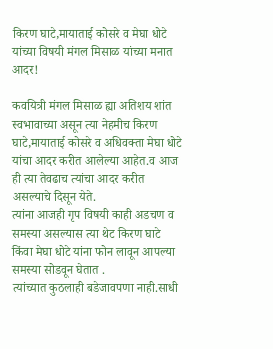किरण घाटे,मायाताई कोसरे व मेघा धोटे यांच्या विषयी मंगल मिसाळ यांच्या मनात आदर!

कवयित्री मंगल मिसाळ ह्या अतिशय शांत स्वभावाच्या असून त्या नेहमीच किरण घाटे,मायाताई कोसरे व अधिवक्ता मेघा धोटे यांचा आदर करीत आलेल्या आहेत.व आज ही त्या तेवढाच त्यांचा आदर करीत असल्याचे दिसून येते.
त्यांना आजही गृप विषयी काही अडचण व समस्या असल्यास त्या थेट किरण घाटे किंवा मेघा धोटे यांना फोन लावून आपल्या समस्या सोडवून घेतात .
त्यांच्यात कुठलाही बडेजावपणा नाही.साधी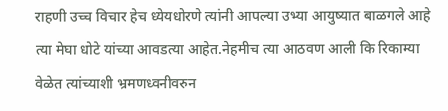राहणी उच्च विचार हेच ध्येयधोरणे त्यांनी आपल्या उभ्या आयुष्यात बाळगले आहे
त्या मेघा धोटे यांच्या आवडत्या आहेत.नेहमीच त्या आठवण आली कि रिकाम्या वेळेत त्यांच्याशी भ्रमणध्वनीवरुन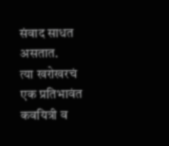संवाद साधत असतात.
त्या खरोखरचं एक प्रतिभावंत कवयित्री व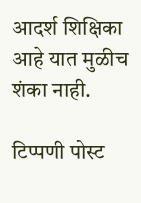आदर्श शिक्षिका आहे यात मुळीच शंका नाही.

टिप्पणी पोस्ट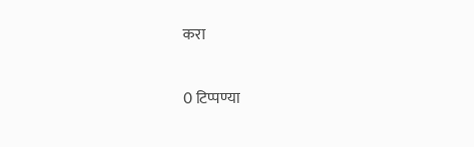करा

0 टिप्पण्या